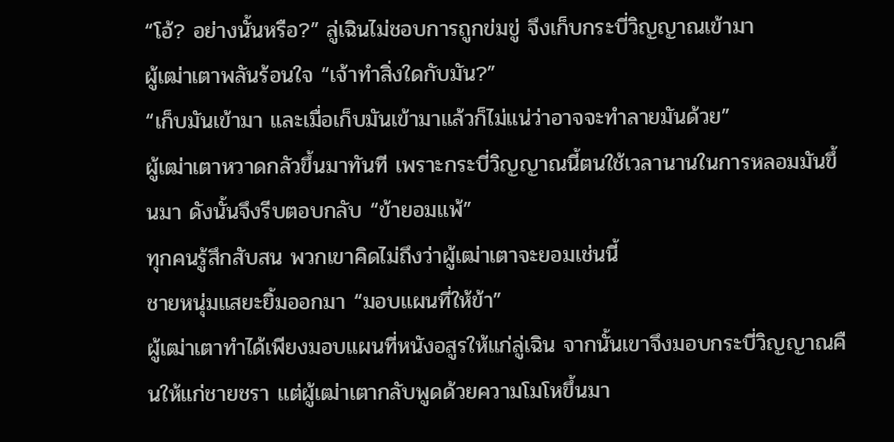“โอ้? อย่างนั้นหรือ?” ลู่เฉินไม่ชอบการถูกข่มขู่ จึงเก็บกระบี่วิญญาณเข้ามา
ผู้เฒ่าเตาพลันร้อนใจ “เจ้าทำสิ่งใดกับมัน?”
“เก็บมันเข้ามา และเมื่อเก็บมันเข้ามาแล้วก็ไม่แน่ว่าอาจจะทำลายมันด้วย”
ผู้เฒ่าเตาหวาดกลัวขึ้นมาทันที เพราะกระบี่วิญญาณนี้ตนใช้เวลานานในการหลอมมันขึ้นมา ดังนั้นจึงรีบตอบกลับ “ข้ายอมแพ้”
ทุกคนรู้สึกสับสน พวกเขาคิดไม่ถึงว่าผู้เฒ่าเตาจะยอมเช่นนี้
ชายหนุ่มแสยะยิ้มออกมา “มอบแผนที่ให้ข้า”
ผู้เฒ่าเตาทำได้เพียงมอบแผนที่หนังอสูรให้แก่ลู่เฉิน จากนั้นเขาจึงมอบกระบี่วิญญาณคืนให้แก่ชายชรา แต่ผู้เฒ่าเตากลับพูดด้วยความโมโหขึ้นมา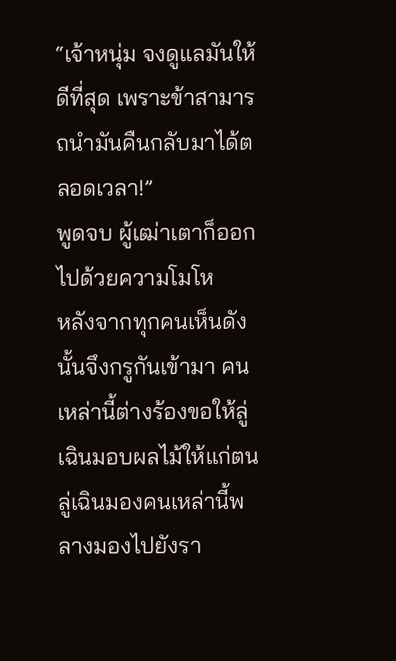“เจ้าหนุ่ม จงดูแลมันให้ดีที่สุด เพราะข้าสามารถนำมันคืนกลับมาได้ตลอดเวลา!”
พูดจบ ผู้เฒ่าเตาก็ออกไปด้วยความโมโห
หลังจากทุกคนเห็นดังนั้นจึงกรูกันเข้ามา คนเหล่านี้ต่างร้องขอให้ลู่เฉินมอบผลไม้ให้แก่ตน
ลู่เฉินมองคนเหล่านี้พลางมองไปยังรา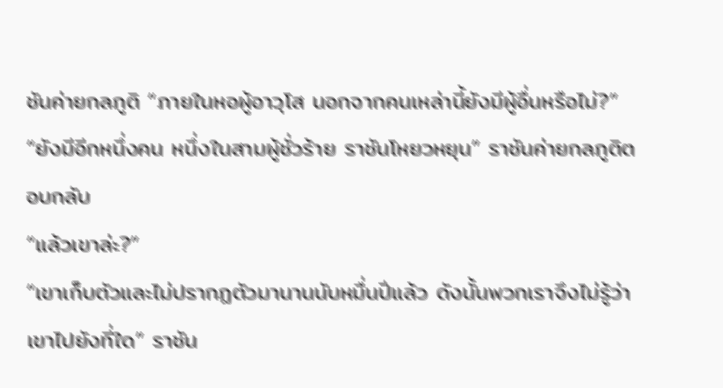ชันค่ายกลภูติ “ภายในหอผู้อาวุโส นอกจากคนเหล่านี้ยังมีผู้อื่นหรือไม่?”
“ยังมีอีกหนึ่งคน หนึ่งในสามผู้ชั่วร้าย ราชันโหยวหยุน” ราชันค่ายกลภูติตอบกลับ
“แล้วเขาล่ะ?”
“เขาเก็บตัวและไม่ปรากฏตัวมานานนับหมื่นปีแล้ว ดังนั้นพวกเราจึงไม่รู้ว่าเขาไปยังที่ใด” ราชัน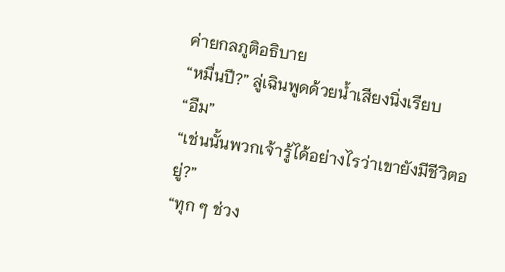ค่ายกลภูติอธิบาย
“หมื่นปี?” ลู่เฉินพูดด้วยน้ำเสียงนิ่งเรียบ
“อืม”
“เช่นนั้นพวกเจ้ารู้ได้อย่างไรว่าเขายังมีชีวิตอยู่?”
“ทุก ๆ ช่วง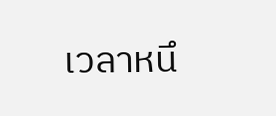เวลาหนึ